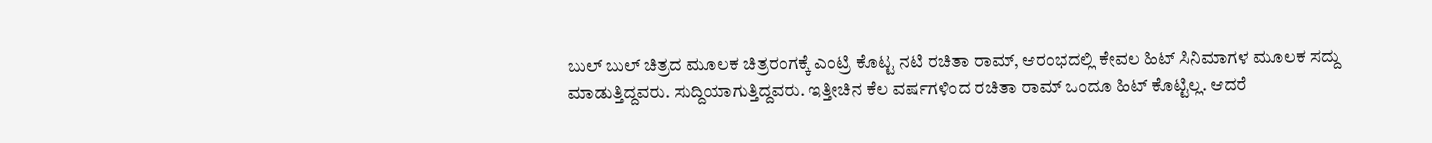ಬುಲ್ ಬುಲ್ ಚಿತ್ರದ ಮೂಲಕ ಚಿತ್ರರಂಗಕ್ಕೆ ಎಂಟ್ರಿ ಕೊಟ್ಟ ನಟಿ ರಚಿತಾ ರಾಮ್, ಆರಂಭದಲ್ಲಿ ಕೇವಲ ಹಿಟ್ ಸಿನಿಮಾಗಳ ಮೂಲಕ ಸದ್ದು ಮಾಡುತ್ತಿದ್ದವರು. ಸುದ್ದಿಯಾಗುತ್ತಿದ್ದವರು. ಇತ್ತೀಚಿನ ಕೆಲ ವರ್ಷಗಳಿಂದ ರಚಿತಾ ರಾಮ್ ಒಂದೂ ಹಿಟ್ ಕೊಟ್ಟಿಲ್ಲ. ಆದರೆ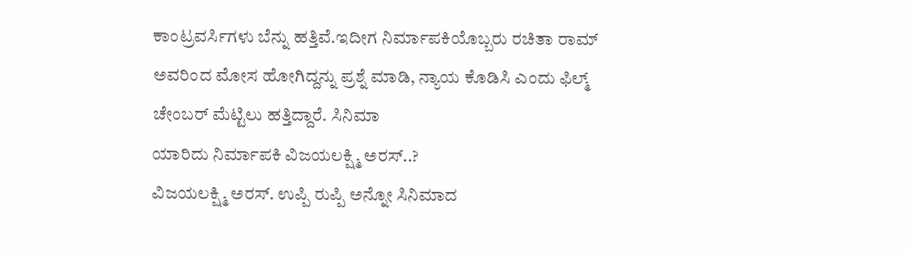ಕಾಂಟ್ರವರ್ಸಿಗಳು ಬೆನ್ನು ಹತ್ತಿವೆ.ಇದೀಗ ನಿರ್ಮಾಪಕಿಯೊಬ್ಬರು ರಚಿತಾ ರಾಮ್ ಅವರಿಂದ ಮೋಸ ಹೋಗಿದ್ದನ್ನು ಪ್ರಶ್ನೆ ಮಾಡಿ, ನ್ಯಾಯ ಕೊಡಿಸಿ ಎಂದು ಫಿಲ್ಮ್ ಚೇಂಬರ್ ಮೆಟ್ಟಿಲು ಹತ್ತಿದ್ದಾರೆ. ಸಿನಿಮಾ
ಯಾರಿದು ನಿರ್ಮಾಪಕಿ ವಿಜಯಲಕ್ಷ್ಮಿ ಅರಸ್..?
ವಿಜಯಲಕ್ಷ್ಮಿ ಅರಸ್. ಉಪ್ಪಿ ರುಪ್ಪಿ ಅನ್ನೋ ಸಿನಿಮಾದ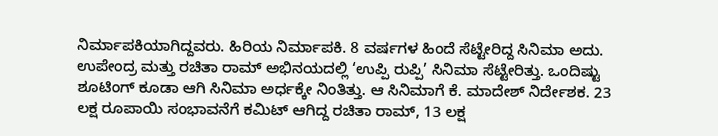ನಿರ್ಮಾಪಕಿಯಾಗಿದ್ದವರು. ಹಿರಿಯ ನಿರ್ಮಾಪಕಿ. 8 ವರ್ಷಗಳ ಹಿಂದೆ ಸೆಟ್ಟೇರಿದ್ದ ಸಿನಿಮಾ ಅದು. ಉಪೇಂದ್ರ ಮತ್ತು ರಚಿತಾ ರಾಮ್ ಅಭಿನಯದಲ್ಲಿ ‘ಉಪ್ಪಿ ರುಪ್ಪಿ’ ಸಿನಿಮಾ ಸೆಟ್ಟೇರಿತ್ತು. ಒಂದಿಷ್ಟು ಶೂಟಿಂಗ್ ಕೂಡಾ ಆಗಿ ಸಿನಿಮಾ ಅರ್ಧಕ್ಕೇ ನಿಂತಿತ್ತು. ಆ ಸಿನಿಮಾಗೆ ಕೆ. ಮಾದೇಶ್ ನಿರ್ದೇಶಕ. 23 ಲಕ್ಷ ರೂಪಾಯಿ ಸಂಭಾವನೆಗೆ ಕಮಿಟ್ ಆಗಿದ್ದ ರಚಿತಾ ರಾಮ್, 13 ಲಕ್ಷ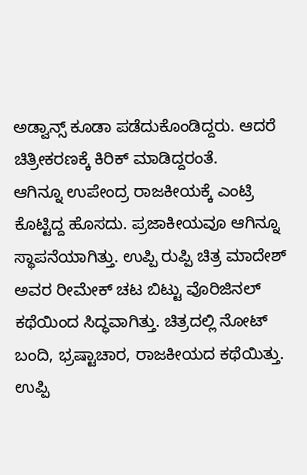ಅಡ್ವಾನ್ಸ್ ಕೂಡಾ ಪಡೆದುಕೊಂಡಿದ್ದರು. ಆದರೆ ಚಿತ್ರೀಕರಣಕ್ಕೆ ಕಿರಿಕ್ ಮಾಡಿದ್ದರಂತೆ.
ಆಗಿನ್ನೂ ಉಪೇಂದ್ರ ರಾಜಕೀಯಕ್ಕೆ ಎಂಟ್ರಿ ಕೊಟ್ಟಿದ್ದ ಹೊಸದು. ಪ್ರಜಾಕೀಯವೂ ಆಗಿನ್ನೂ ಸ್ಥಾಪನೆಯಾಗಿತ್ತು. ಉಪ್ಪಿ ರುಪ್ಪಿ ಚಿತ್ರ ಮಾದೇಶ್ ಅವರ ರೀಮೇಕ್ ಚಟ ಬಿಟ್ಟು ವೊರಿಜಿನಲ್ ಕಥೆಯಿಂದ ಸಿದ್ಧವಾಗಿತ್ತು. ಚಿತ್ರದಲ್ಲಿ ನೋಟ್ ಬಂದಿ, ಭ್ರಷ್ಟಾಚಾರ, ರಾಜಕೀಯದ ಕಥೆಯಿತ್ತು. ಉಪ್ಪಿ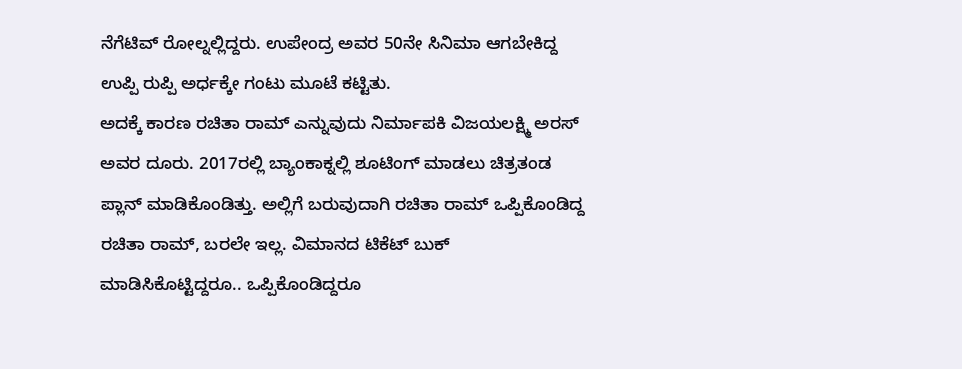ನೆಗೆಟಿವ್ ರೋಲ್ನಲ್ಲಿದ್ದರು. ಉಪೇಂದ್ರ ಅವರ 50ನೇ ಸಿನಿಮಾ ಆಗಬೇಕಿದ್ದ ಉಪ್ಪಿ ರುಪ್ಪಿ ಅರ್ಧಕ್ಕೇ ಗಂಟು ಮೂಟೆ ಕಟ್ಟಿತು.
ಅದಕ್ಕೆ ಕಾರಣ ರಚಿತಾ ರಾಮ್ ಎನ್ನುವುದು ನಿರ್ಮಾಪಕಿ ವಿಜಯಲಕ್ಷ್ಮಿ ಅರಸ್ ಅವರ ದೂರು. 2017ರಲ್ಲಿ ಬ್ಯಾಂಕಾಕ್ನಲ್ಲಿ ಶೂಟಿಂಗ್ ಮಾಡಲು ಚಿತ್ರತಂಡ ಪ್ಲಾನ್ ಮಾಡಿಕೊಂಡಿತ್ತು. ಅಲ್ಲಿಗೆ ಬರುವುದಾಗಿ ರಚಿತಾ ರಾಮ್ ಒಪ್ಪಿಕೊಂಡಿದ್ದ ರಚಿತಾ ರಾಮ್, ಬರಲೇ ಇಲ್ಲ. ವಿಮಾನದ ಟಿಕೆಟ್ ಬುಕ್ ಮಾಡಿಸಿಕೊಟ್ಟಿದ್ದರೂ.. ಒಪ್ಪಿಕೊಂಡಿದ್ದರೂ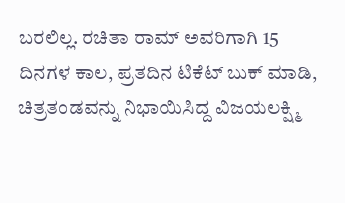ಬರಲಿಲ್ಲ. ರಚಿತಾ ರಾಮ್ ಅವರಿಗಾಗಿ 15 ದಿನಗಳ ಕಾಲ, ಪ್ರತದಿನ ಟಿಕೆಟ್ ಬುಕ್ ಮಾಡಿ, ಚಿತ್ರತಂಡವನ್ನು ನಿಭಾಯಿಸಿದ್ದ ವಿಜಯಲಕ್ಷ್ಮಿ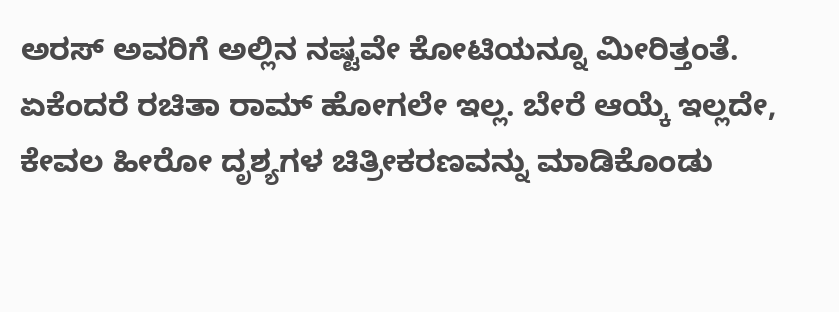ಅರಸ್ ಅವರಿಗೆ ಅಲ್ಲಿನ ನಷ್ಟವೇ ಕೋಟಿಯನ್ನೂ ಮೀರಿತ್ತಂತೆ. ಏಕೆಂದರೆ ರಚಿತಾ ರಾಮ್ ಹೋಗಲೇ ಇಲ್ಲ. ಬೇರೆ ಆಯ್ಕೆ ಇಲ್ಲದೇ, ಕೇವಲ ಹೀರೋ ದೃಶ್ಯಗಳ ಚಿತ್ರೀಕರಣವನ್ನು ಮಾಡಿಕೊಂಡು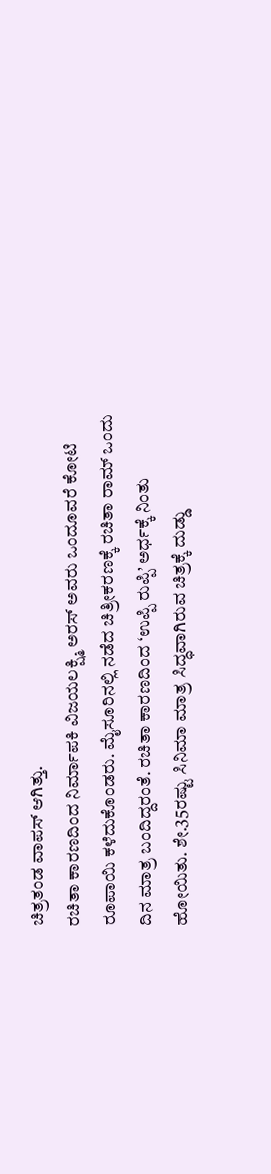ಚಿತ್ರತಂಡ ವಾಪಸ್ ಆಗಿತ್ತು.
ರಚಿತಾ ಕಾರಣದಿಂದ ನಿರ್ಮಾಪಕಿ ವಿಜಯಲಕ್ಷ್ಮಿ ಅರಸ್ ಅವರು ಒಂದೂವರೆ ಕೋಟಿ ರೂಪಾಯಿ ಕಳೆದುಕೊಂಡರು. ಮೈಸೂರಿನಲ್ಲಿ ನಡೆದ ಚಿತ್ರೀಕರಣಕ್ಕೆ ರಚಿತಾ ರಾಮ್ ಒಂದು ದಿನ ಮಾತ್ರ ಬಂದಿದ್ದರಂತೆ. ರಚಿತಾ ಕಾರಣದಿಂದ ‘ಉಪ್ಪಿ ರುಪ್ಪಿ’ ಅರ್ಧಕ್ಕೆ ನಿಂತು ಹೋಯಿತು. ಶೇ.35ರಷ್ಟು ಸಿನಿಮಾ ಮಾತ್ರ ಸಿದ್ಧವಾಗಿರುವ ಚಿತ್ರಕ್ಕೆ ದುಡ್ಡು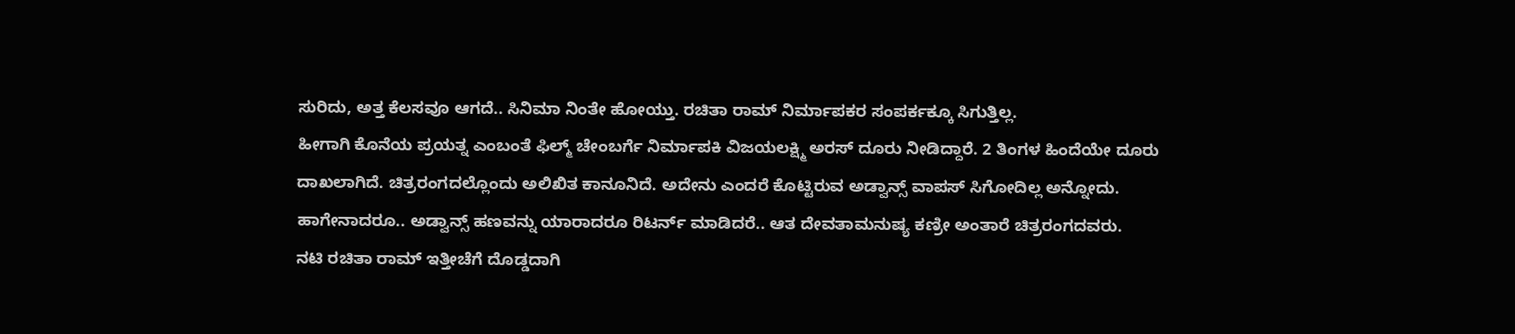ಸುರಿದು, ಅತ್ತ ಕೆಲಸವೂ ಆಗದೆ.. ಸಿನಿಮಾ ನಿಂತೇ ಹೋಯ್ತು. ರಚಿತಾ ರಾಮ್ ನಿರ್ಮಾಪಕರ ಸಂಪರ್ಕಕ್ಕೂ ಸಿಗುತ್ತಿಲ್ಲ.
ಹೀಗಾಗಿ ಕೊನೆಯ ಪ್ರಯತ್ನ ಎಂಬಂತೆ ಫಿಲ್ಮ್ ಚೇಂಬರ್ಗೆ ನಿರ್ಮಾಪಕಿ ವಿಜಯಲಕ್ಷ್ಮಿ ಅರಸ್ ದೂರು ನೀಡಿದ್ದಾರೆ. 2 ತಿಂಗಳ ಹಿಂದೆಯೇ ದೂರು ದಾಖಲಾಗಿದೆ. ಚಿತ್ರರಂಗದಲ್ಲೊಂದು ಅಲಿಖಿತ ಕಾನೂನಿದೆ. ಅದೇನು ಎಂದರೆ ಕೊಟ್ಟಿರುವ ಅಡ್ವಾನ್ಸ್ ವಾಪಸ್ ಸಿಗೋದಿಲ್ಲ ಅನ್ನೋದು. ಹಾಗೇನಾದರೂ.. ಅಡ್ವಾನ್ಸ್ ಹಣವನ್ನು ಯಾರಾದರೂ ರಿಟರ್ನ್ ಮಾಡಿದರೆ.. ಆತ ದೇವತಾಮನುಷ್ಯ ಕಣ್ರೀ ಅಂತಾರೆ ಚಿತ್ರರಂಗದವರು.
ನಟಿ ರಚಿತಾ ರಾಮ್ ಇತ್ತೀಚೆಗೆ ದೊಡ್ಡದಾಗಿ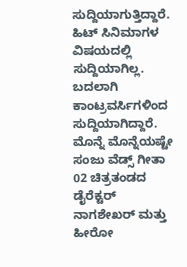ಸುದ್ದಿಯಾಗುತ್ತಿದ್ದಾರೆ. ಹಿಟ್ ಸಿನಿಮಾಗಳ ವಿಷಯದಲ್ಲಿ ಸುದ್ದಿಯಾಗಿಲ್ಲ. ಬದಲಾಗಿ ಕಾಂಟ್ರವರ್ಸಿಗಳಿಂದ ಸುದ್ದಿಯಾಗಿದ್ದಾರೆ. ಮೊನ್ನೆ ಮೊನ್ನೆಯಷ್ಟೇ ಸಂಜು ವೆಡ್ಸ್ ಗೀತಾ 02 ಚಿತ್ರತಂಡದ ಡೈರೆಕ್ಟರ್ ನಾಗಶೇಖರ್ ಮತ್ತು ಹೀರೋ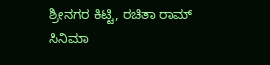ಶ್ರೀನಗರ ಕಿಟ್ಟಿ, ರಚಿತಾ ರಾಮ್ ಸಿನಿಮಾ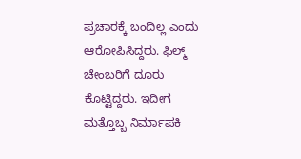ಪ್ರಚಾರಕ್ಕೆ ಬಂದಿಲ್ಲ ಎಂದು ಆರೋಪಿಸಿದ್ದರು. ಫಿಲ್ಮ್ ಚೇಂಬರಿಗೆ ದೂರು ಕೊಟ್ಟಿದ್ದರು. ಇದೀಗ ಮತ್ತೊಬ್ಬ ನಿರ್ಮಾಪಕಿ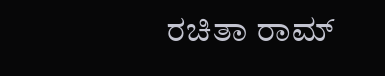ರಚಿತಾ ರಾಮ್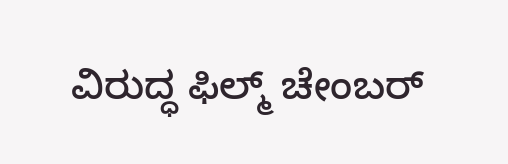ವಿರುದ್ಧ ಫಿಲ್ಮ್ ಚೇಂಬರ್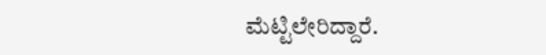ಮೆಟ್ಟಿಲೇರಿದ್ದಾರೆ.